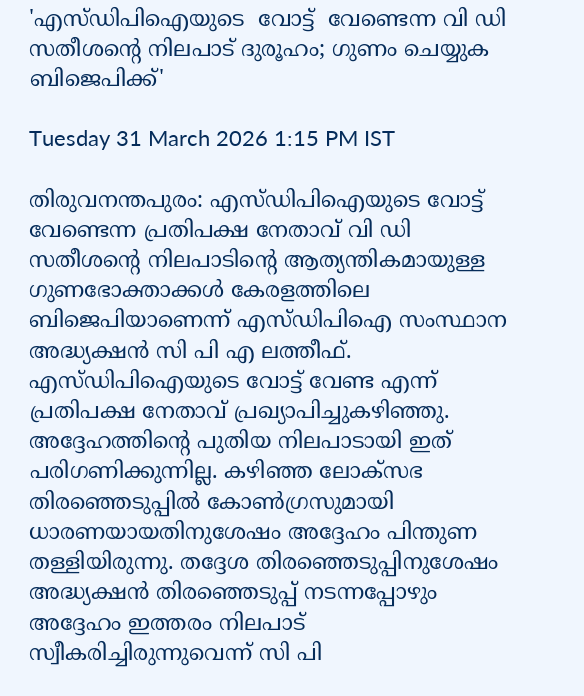'എസ്‌ഡിപിഐയുടെ  വോട്ട്  വേണ്ടെന്ന വി ഡി സതീശന്റെ നിലപാട് ദുരൂഹം; ഗുണം ചെയ്യുക ബിജെപിക്ക്'

Tuesday 31 March 2026 1:15 PM IST

തിരുവനന്തപുരം: എസ്‌ഡിപിഐയുടെ വോട്ട് വേണ്ടെന്ന പ്രതിപക്ഷ നേതാവ് വി ഡി സതീശന്റെ നിലപാടിന്റെ ആത്യന്തികമായുള്ള ഗുണഭോക്താക്കൾ കേരളത്തിലെ ബിജെപിയാണെന്ന് എസ്‌ഡിപിഐ സംസ്ഥാന അദ്ധ്യക്ഷൻ സി പി എ ലത്തീഫ്. എസ്‌ഡിപിഐയുടെ വോട്ട് വേണ്ട എന്ന് പ്രതിപക്ഷ നേതാവ് പ്രഖ്യാപിച്ചുകഴി‌ഞ്ഞു. അദ്ദേഹത്തിന്റെ പുതിയ നിലപാടായി ഇത് പരിഗണിക്കുന്നില്ല. കഴിഞ്ഞ ലോക്‌‌സഭ തിരഞ്ഞെടുപ്പിൽ കോൺഗ്രസുമായി ധാരണയായതിനുശേഷം അദ്ദേഹം പിന്തുണ തള്ളിയിരുന്നു. തദ്ദേശ തിരഞ്ഞെടുപ്പിനുശേഷം അദ്ധ്യക്ഷൻ തിരഞ്ഞെടുപ്പ് നടന്നപ്പോഴും അദ്ദേഹം ഇത്തരം നിലപാട് സ്വീകരിച്ചിരുന്നുവെന്ന് സി പി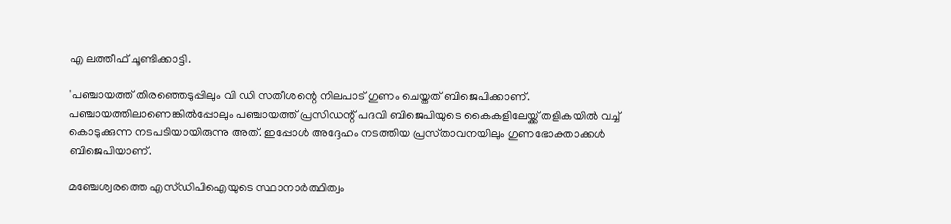എ ലത്തീഫ് ചൂണ്ടിക്കാട്ടി.

'പഞ്ചായത്ത് തിരഞ്ഞെടുപ്പിലും വി ഡി സതീശന്റെ നിലപാട് ഗുണം ചെയ്തത് ബിജെപിക്കാണ്. പഞ്ചായത്തിലാണെങ്കിൽപ്പോലും പഞ്ചായത്ത് പ്രസിഡന്റ് പദവി ബിജെപിയുടെ കൈകളിലേയ്ക്ക് തളികയിൽ വച്ച് കൊടുക്കുന്ന നടപടിയായിരുന്നു അത്. ഇപ്പോൾ അദ്ദേഹം നടത്തിയ പ്രസ്‌താവനയിലും ഗുണഭോക്താക്കൾ ബിജെപിയാണ്.

മഞ്ചേശ്വരത്തെ എസ്‌ഡിപിഐയുടെ സ്ഥാനാർത്ഥിത്വം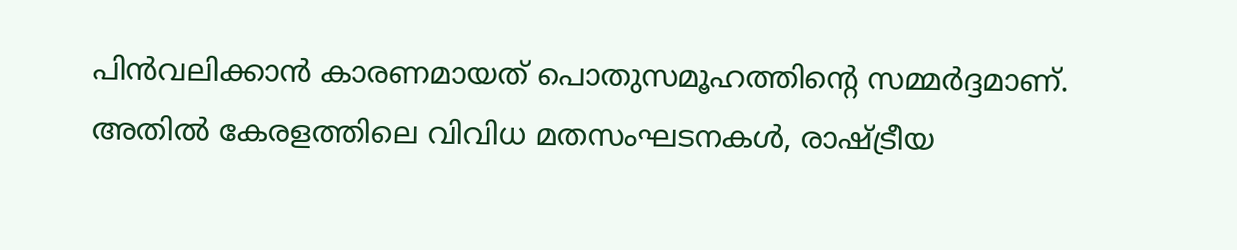പിൻവലിക്കാൻ കാരണമായത് പൊതുസമൂഹത്തിന്റെ സമ്മർദ്ദമാണ്. അതിൽ കേരളത്തിലെ വിവിധ മതസംഘടനകൾ, രാഷ്ട്രീയ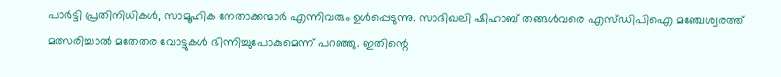പാർട്ടി പ്രതിനിധികൾ, സാമൂഹിക നേതാക്കന്മാർ എന്നിവരും ഉൾപ്പെടുന്നു. സാദിഖലി ഷിഹാബ് തങ്ങൾവരെ എസ്‌ഡിപിഐ മഞ്ചേശ്വരത്ത് മത്സരിച്ചാൽ മതേതര വോട്ടുകൾ ഭിന്നിച്ചുപോകുമെന്ന് പറഞ്ഞു. ഇതിന്റെ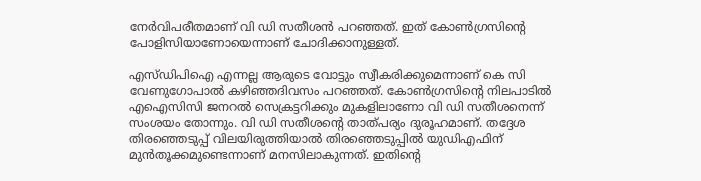നേർവിപരീതമാണ് വി ഡി സതീശൻ പറഞ്ഞത്. ഇത് കോൺഗ്രസിന്റെ പോളിസിയാണോയെന്നാണ് ചോദിക്കാനുള്ളത്.

എസ്‌ഡിപിഐ എന്നല്ല ആരുടെ വോട്ടും സ്വീകരിക്കുമെന്നാണ് കെ സി വേണുഗോപാൽ കഴിഞ്ഞദിവസം പറഞ്ഞത്. കോൺഗ്രസിന്റെ നിലപാടിൽ എഐസിസി ജനറൽ സെക്രട്ടറിക്കും മുകളിലാണോ വി ഡി സതീശനെന്ന് സംശയം തോന്നും. വി ഡി സതീശന്റെ താത്‌പര്യം ദുരൂഹമാണ്. തദ്ദേശ തിരഞ്ഞെടുപ്പ് വിലയിരുത്തിയാൽ തിരഞ്ഞെടുപ്പിൽ യുഡിഎഫിന് മുൻതൂക്കമുണ്ടെന്നാണ് മനസിലാകുന്നത്. ഇതിന്റെ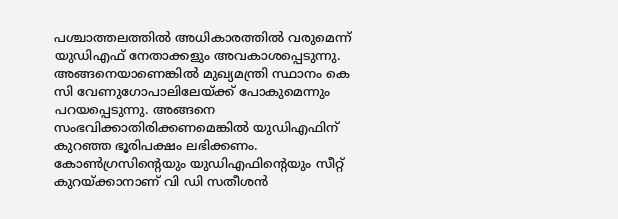പശ്ചാത്തലത്തിൽ അധികാരത്തിൽ വരുമെന്ന് യുഡിഎഫ് നേതാക്കളും അവകാശപ്പെടുന്നു. അങ്ങനെയാണെങ്കിൽ മുഖ്യമന്ത്രി സ്ഥാനം കെ സി വേണുഗോപാലിലേയ്ക്ക് പോകുമെന്നും പറയപ്പെടുന്നു. അങ്ങനെ സംഭവിക്കാതിരിക്കണമെങ്കിൽ യുഡിഎഫിന് കുറഞ്ഞ ഭൂരിപക്ഷം ലഭിക്കണം. കോൺഗ്രസിന്റെയും യുഡിഎഫിന്റെയും സീറ്റ് കുറയ്ക്കാനാണ് വി ഡി സതീശൻ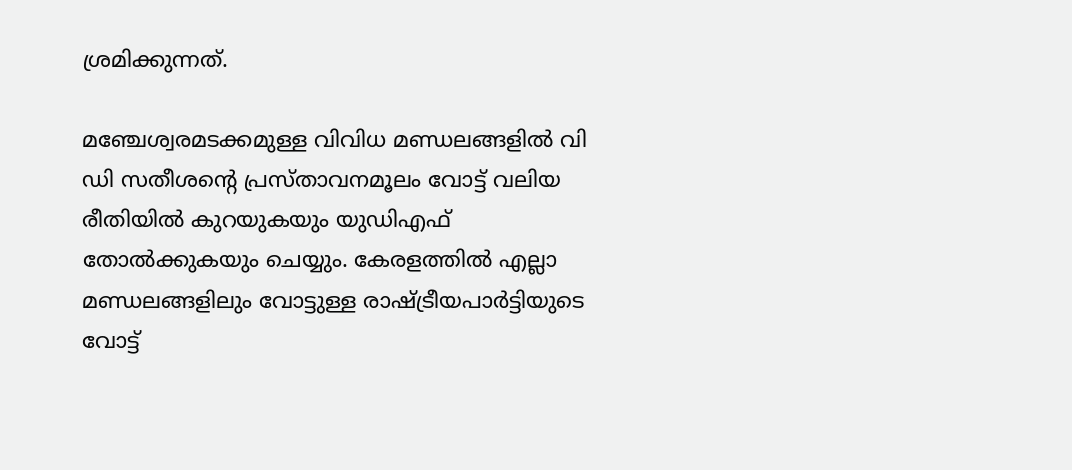ശ്രമിക്കുന്നത്.

മഞ്ചേശ്വരമടക്കമുള്ള വിവിധ മണ്ഡലങ്ങളിൽ വി ഡി സതീശന്റെ പ്രസ്‌താവനമൂലം വോട്ട് വലിയ രീതിയിൽ കുറയുകയും യുഡിഎഫ് തോൽക്കുകയും ചെയ്യും. കേരളത്തിൽ എല്ലാ മണ്ഡലങ്ങളിലും വോട്ടുള്ള രാഷ്ട്രീയപാർട്ടിയുടെ വോട്ട്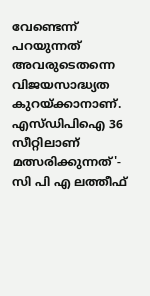വേണ്ടെന്ന് പറയുന്നത് അവരുടെതന്നെ വിജയസാദ്ധ്യത കുറയ്ക്കാനാണ്. എസ്‌ഡിപിഐ 36 സീറ്റിലാണ് മത്സരിക്കുന്നത്'- സി പി എ ലത്തീഫ്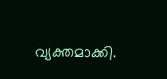വ്യക്തമാക്കി.